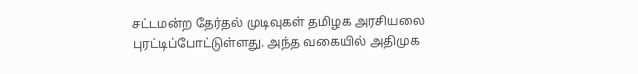சட்டமன்ற தேர்தல் முடிவுகள் தமிழக அரசியலை புரட்டிப்போட்டுள்ளது. அந்த வகையில் அதிமுக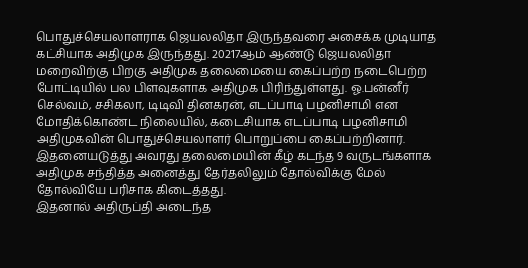பொதுச்செயலாளராக ஜெயலலிதா இருந்தவரை அசைக்க முடியாத கட்சியாக அதிமுக இருந்தது. 20217ஆம் ஆண்டு ஜெயலலிதா மறைவிற்கு பிறகு அதிமுக தலைமையை கைப்பற்ற நடைபெற்ற போட்டியில் பல பிளவுகளாக அதிமுக பிரிந்துள்ளது. ஓ.பன்னீர் செல்வம், சசிகலா, டிடிவி தினகரன், எடப்பாடி பழனிசாமி என மோதிக்கொண்ட நிலையில், கடைசியாக எடப்பாடி பழனிசாமி அதிமுகவின் பொதுச்செயலாளர் பொறுப்பை கைப்பற்றினார். இதனையடுத்து அவரது தலைமையின் கீழ் கடந்த 9 வருடங்களாக அதிமுக சந்தித்த அனைத்து தேர்தலிலும் தோல்விக்கு மேல் தோல்வியே பரிசாக கிடைத்தது.
இதனால் அதிருப்தி அடைந்த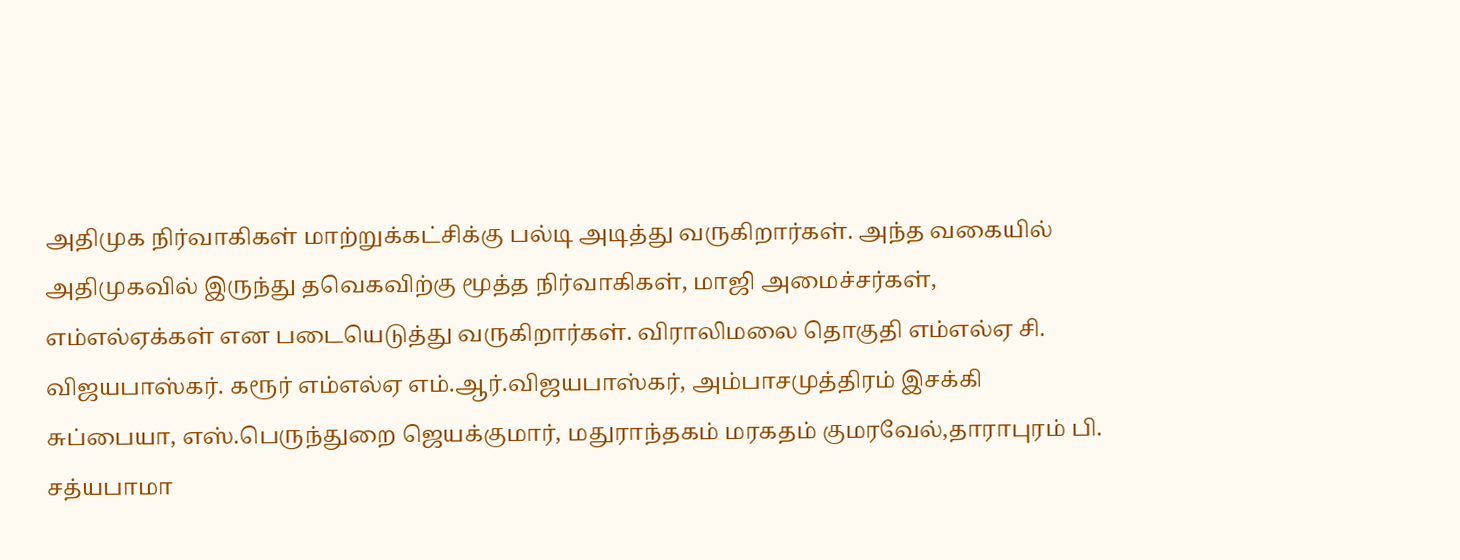அதிமுக நிர்வாகிகள் மாற்றுக்கட்சிக்கு பல்டி அடித்து வருகிறார்கள். அந்த வகையில் அதிமுகவில் இருந்து தவெகவிற்கு மூத்த நிர்வாகிகள், மாஜி அமைச்சர்கள், எம்எல்ஏக்கள் என படையெடுத்து வருகிறார்கள். விராலிமலை தொகுதி எம்எல்ஏ சி. விஜயபாஸ்கர். கரூர் எம்எல்ஏ எம்.ஆர்.விஜயபாஸ்கர், அம்பாசமுத்திரம் இசக்கி சுப்பையா, எஸ்.பெருந்துறை ஜெயக்குமார், மதுராந்தகம் மரகதம் குமரவேல்,தாராபுரம் பி. சத்யபாமா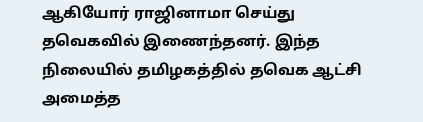ஆகியோர் ராஜினாமா செய்து தவெகவில் இணைந்தனர். இந்த நிலையில் தமிழகத்தில் தவெக ஆட்சி அமைத்த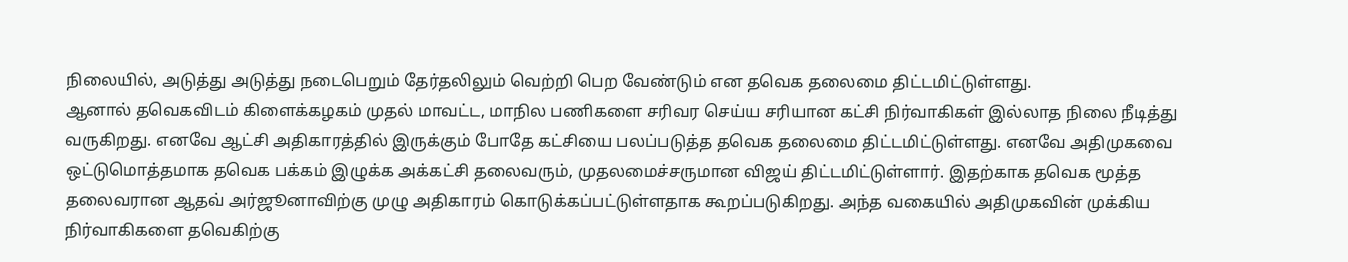நிலையில், அடுத்து அடுத்து நடைபெறும் தேர்தலிலும் வெற்றி பெற வேண்டும் என தவெக தலைமை திட்டமிட்டுள்ளது.
ஆனால் தவெகவிடம் கிளைக்கழகம் முதல் மாவட்ட, மாநில பணிகளை சரிவர செய்ய சரியான கட்சி நிர்வாகிகள் இல்லாத நிலை நீடித்து வருகிறது. எனவே ஆட்சி அதிகாரத்தில் இருக்கும் போதே கட்சியை பலப்படுத்த தவெக தலைமை திட்டமிட்டுள்ளது. எனவே அதிமுகவை ஒட்டுமொத்தமாக தவெக பக்கம் இழுக்க அக்கட்சி தலைவரும், முதலமைச்சருமான விஜய் திட்டமிட்டுள்ளார். இதற்காக தவெக மூத்த தலைவரான ஆதவ் அர்ஜூனாவிற்கு முழு அதிகாரம் கொடுக்கப்பட்டுள்ளதாக கூறப்படுகிறது. அந்த வகையில் அதிமுகவின் முக்கிய நிர்வாகிகளை தவெகிற்கு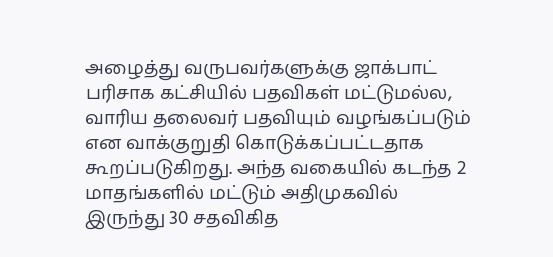அழைத்து வருபவர்களுக்கு ஜாக்பாட் பரிசாக கட்சியில் பதவிகள் மட்டுமல்ல, வாரிய தலைவர் பதவியும் வழங்கப்படும் என வாக்குறுதி கொடுக்கப்பட்டதாக கூறப்படுகிறது. அந்த வகையில் கடந்த 2 மாதங்களில் மட்டும் அதிமுகவில் இருந்து 30 சதவிகித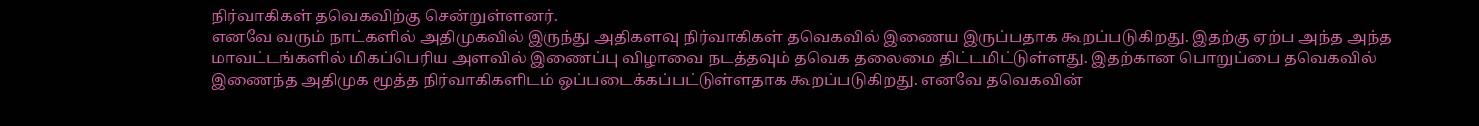நிர்வாகிகள் தவெகவிற்கு சென்றுள்ளனர்.
எனவே வரும் நாட்களில் அதிமுகவில் இருந்து அதிகளவு நிர்வாகிகள் தவெகவில் இணைய இருப்பதாக கூறப்படுகிறது. இதற்கு ஏற்ப அந்த அந்த மாவட்டங்களில் மிகப்பெரிய அளவில் இணைப்பு விழாவை நடத்தவும் தவெக தலைமை திட்டமிட்டுள்ளது. இதற்கான பொறுப்பை தவெகவில் இணைந்த அதிமுக மூத்த நிர்வாகிகளிடம் ஒப்படைக்கப்பட்டுள்ளதாக கூறப்படுகிறது. எனவே தவெகவின்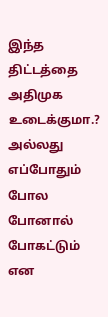இந்த திட்டத்தை அதிமுக உடைக்குமா.? அல்லது எப்போதும் போல போனால் போகட்டும் என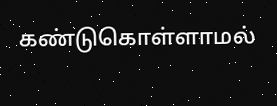கண்டுகொள்ளாமல்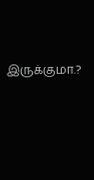இருக்குமா.?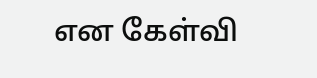என கேள்வி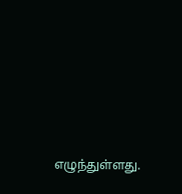எழுந்துள்ளது.